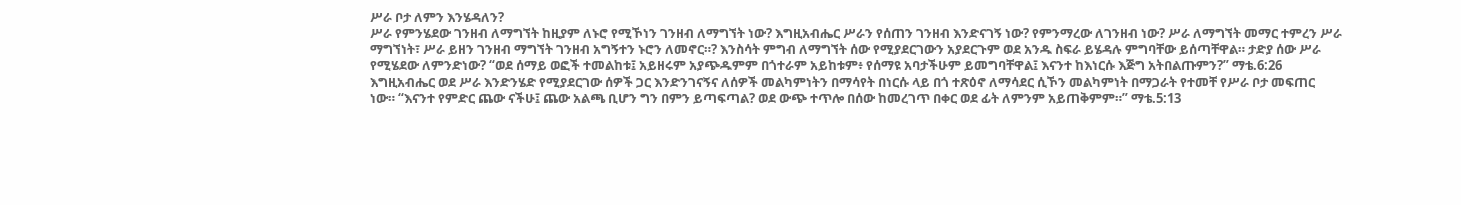ሥራ ቦታ ለምን እንሄዳለን?
ሥራ የምንሄደው ገንዘብ ለማግኘት ከዚያም ለኑሮ የሚኾነን ገንዘብ ለማግኘት ነው? እግዚአብሔር ሥራን የሰጠን ገንዘብ እንድናገኝ ነው? የምንማረው ለገንዘብ ነው? ሥራ ለማግኘት መማር ተምረን ሥራ ማግኘነት፣ ሥራ ይዘን ገንዘብ ማግኘት ገንዘብ አግኝተን ኑሮን ለመኖር።? እንስሳት ምግብ ለማግኘት ሰው የሚያደርገውን አያደርጉም ወደ አንዱ ስፍራ ይሄዳሉ ምግባቸው ይሰጣቸዋል። ታድያ ሰው ሥራ የሚሄደው ለምንድነው? “ወደ ሰማይ ወፎች ተመልከቱ፤ አይዘሩም አያጭዱምም በጎተራም አይከቱም፥ የሰማዩ አባታችሁም ይመግባቸዋል፤ እናንተ ከእነርሱ እጅግ አትበልጡምን?” ማቴ.6:26
እግዚአብሔር ወደ ሥራ እንድንሄድ የሚያደርገው ሰዎች ጋር እንድንገናኝና ለሰዎች መልካምነትን በማሳየት በነርሱ ላይ በጎ ተጽዕኖ ለማሳደር ሲኾን መልካምነት በማጋራት የተመቸ የሥራ ቦታ መፍጠር ነው። “እናንተ የምድር ጨው ናችሁ፤ ጨው አልጫ ቢሆን ግን በምን ይጣፍጣል? ወደ ውጭ ተጥሎ በሰው ከመረገጥ በቀር ወደ ፊት ለምንም አይጠቅምም።” ማቴ.5:13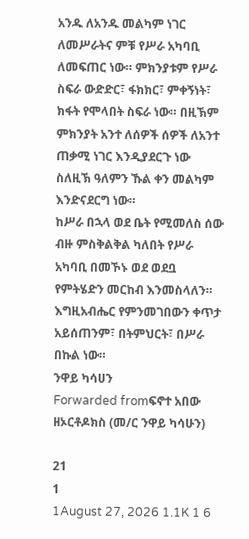አንዱ ለአንዱ መልካም ነገር ለመሥራትና ምቹ የሥራ አካባቢ ለመፍጠር ነው። ምክንያቱም የሥራ ስፍራ ውድድር፣ ፋክክር፣ ምቀኝነት፣ ክፋት የሞላበት ስፍራ ነው። በዚኽም ምክንያት አንተ ለሰዎች ሰዎች ለአንተ ጠቃሚ ነገር እንዲያደርጉ ነው ስለዚኽ ዓለምን ኹል ቀን መልካም እንድናደርግ ነው።
ከሥራ በኋላ ወደ ቤት የሚመለስ ሰው ብዙ ምስቅልቅል ካለበት የሥራ አካባቢ በመኾኑ ወደ ወደቧ የምትሄድን መርከብ እንመስላለን። እግዚአብሔር የምንመገበውን ቀጥታ አይሰጠንም፣ በትምህርት፣ በሥራ በኩል ነው።
ንዋይ ካሳሀን
Forwarded fromፍኖተ አበው ዘኦርቶዶክስ (መ/ር ንዋይ ካሳሁን)

21
1
1August 27, 2026 1.1K 1 6